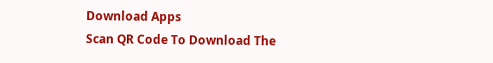Download Apps
Scan QR Code To Download The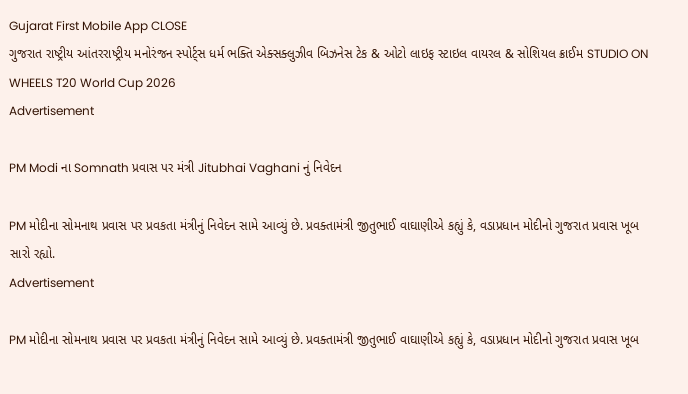Gujarat First Mobile App CLOSE
ગુજરાત રાષ્ટ્રીય આંતરરાષ્ટ્રીય મનોરંજન સ્પોર્ટ્સ ધર્મ ભક્તિ એક્સક્લુઝીવ બિઝનેસ ટેક & ઓટો લાઇફ સ્ટાઇલ વાયરલ & સોશિયલ ક્રાઈમ STUDIO ON WHEELS T20 World Cup 2026
Advertisement

PM Modi ના Somnath પ્રવાસ પર મંત્રી Jitubhai Vaghani નું નિવેદન

PM મોદીના સોમનાથ પ્રવાસ પર પ્રવકતા મંત્રીનું નિવેદન સામે આવ્યું છે. પ્રવક્તામંત્રી જીતુભાઈ વાઘાણીએ કહ્યું કે, વડાપ્રધાન મોદીનો ગુજરાત પ્રવાસ ખૂબ સારો રહ્યો.
Advertisement

PM મોદીના સોમનાથ પ્રવાસ પર પ્રવકતા મંત્રીનું નિવેદન સામે આવ્યું છે. પ્રવક્તામંત્રી જીતુભાઈ વાઘાણીએ કહ્યું કે, વડાપ્રધાન મોદીનો ગુજરાત પ્રવાસ ખૂબ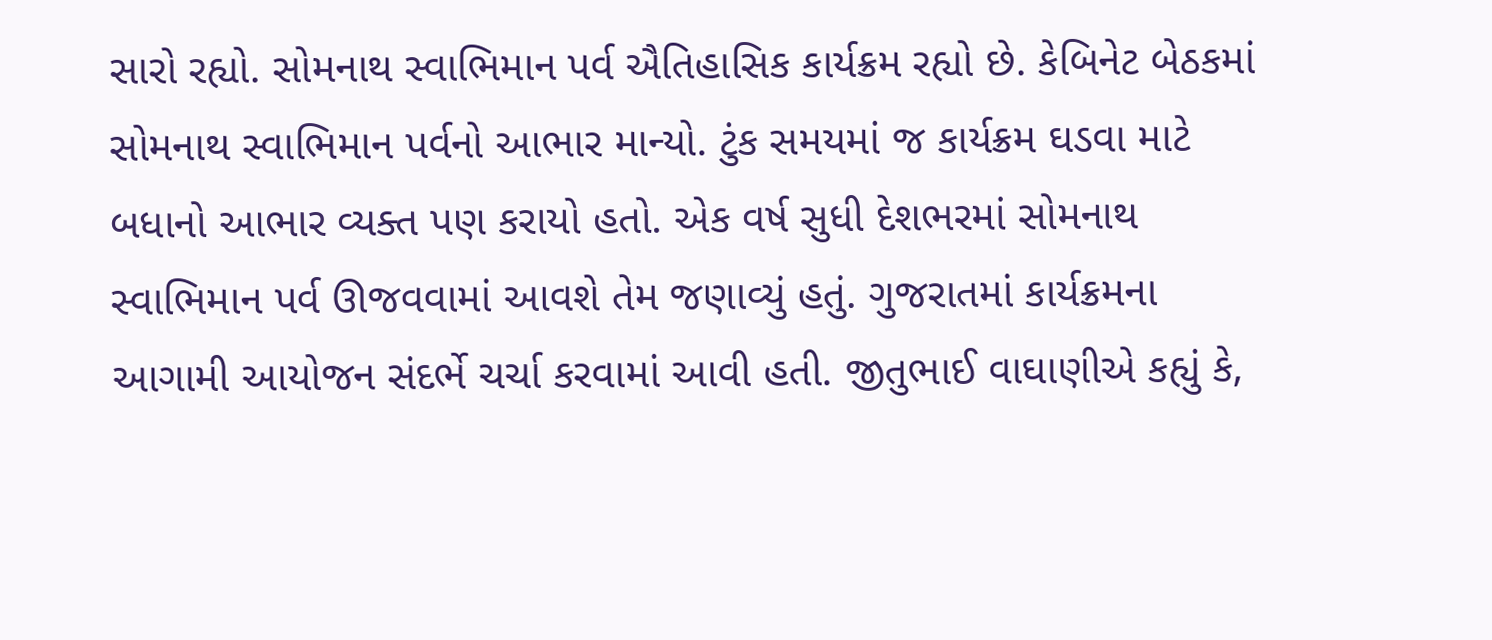સારો રહ્યો. સોમનાથ સ્વાભિમાન પર્વ ઐતિહાસિક કાર્યક્રમ રહ્યો છે. કેબિનેટ બેઠકમાં સોમનાથ સ્વાભિમાન પર્વનો આભાર માન્યો. ટુંક સમયમાં જ કાર્યક્રમ ઘડવા માટે બધાનો આભાર વ્યક્ત પણ કરાયો હતો. એક વર્ષ સુધી દેશભરમાં સોમનાથ સ્વાભિમાન પર્વ ઊજવવામાં આવશે તેમ જણાવ્યું હતું. ગુજરાતમાં કાર્યક્રમના આગામી આયોજન સંદર્ભે ચર્ચા કરવામાં આવી હતી. જીતુભાઈ વાઘાણીએ કહ્યું કે,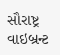સૌરાષ્ટ્ર વાઇબ્રન્ટ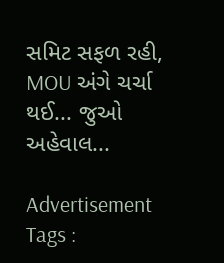સમિટ સફળ રહી, MOU અંગે ચર્ચા થઈ... જુઓ અહેવાલ...

Advertisement
Tags :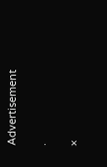Advertisement

.

×